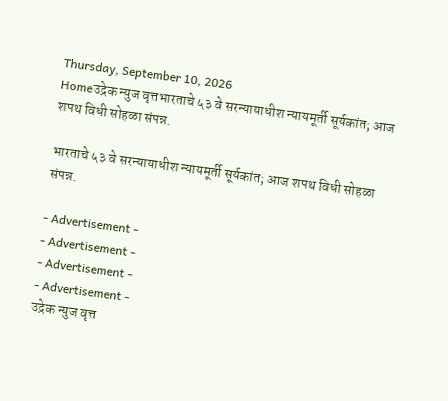Thursday, September 10, 2026
Homeउद्रेक न्युज वृत्तभारताचे ५३ वे सरन्यायाधीश न्यायमूर्ती सूर्यकांत; आज शपथ विधी सोहळा संपन्न.

भारताचे ५३ वे सरन्यायाधीश न्यायमूर्ती सूर्यकांत; आज शपथ विधी सोहळा संपन्न.

- Advertisement -
- Advertisement -
- Advertisement -
- Advertisement -
उद्रेक न्युज वृत्त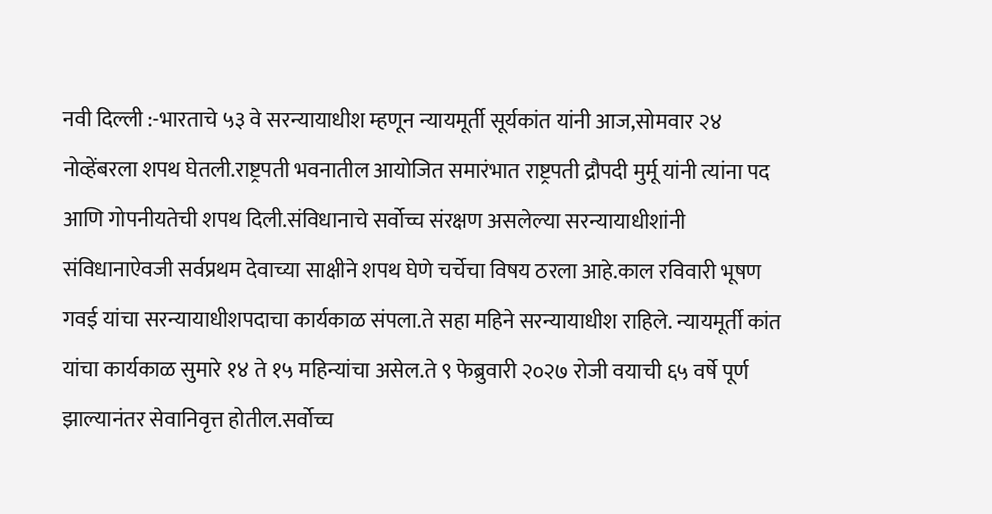नवी दिल्ली :-भारताचे ५३ वे सरन्यायाधीश म्हणून न्यायमूर्ती सूर्यकांत यांनी आज,सोमवार २४ नोव्हेंबरला शपथ घेतली.राष्ट्रपती भवनातील आयोजित समारंभात राष्ट्रपती द्रौपदी मुर्मू यांनी त्यांना पद आणि गोपनीयतेची शपथ दिली.संविधानाचे सर्वोच्च संरक्षण असलेल्या सरन्यायाधीशांनी संविधानाऐवजी सर्वप्रथम देवाच्या साक्षीने शपथ घेणे चर्चेचा विषय ठरला आहे.काल रविवारी भूषण गवई यांचा सरन्यायाधीशपदाचा कार्यकाळ संपला.ते सहा महिने सरन्यायाधीश राहिले. न्यायमूर्ती कांत यांचा कार्यकाळ सुमारे १४ ते १५ महिन्यांचा असेल.ते ९ फेब्रुवारी २०२७ रोजी वयाची ६५ वर्षे पूर्ण झाल्यानंतर सेवानिवृत्त होतील.सर्वोच्च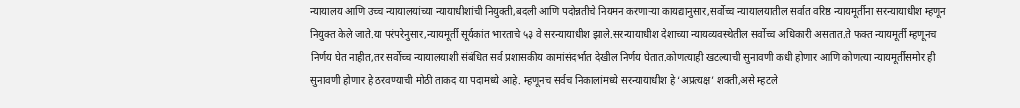न्यायालय आणि उच्च न्यायालयांच्या न्यायाधीशांची नियुक्ती,बदली आणि पदोन्नतीचे नियमन करणाऱ्या कायद्यानुसार,सर्वोच्च न्यायालयातील सर्वात वरिष्ठ न्यायमूर्तीना सरन्यायाधीश म्हणून नियुक्त केले जाते.या परंपरेनुसार,न्यायमूर्ती सूर्यकांत भारताचे ५३ वे सरन्यायाधीश झाले.सरन्यायाधीश देशाच्या न्यायव्यवस्थेतील सर्वोच्च अधिकारी असतात.ते फक्त न्यायमूर्ती म्हणूनच निर्णय घेत नाहीत,तर सर्वोच्च न्यायालयाशी संबंधित सर्व प्रशासकीय कामांसंदर्भात देखील निर्णय घेतात.कोणत्याही खटल्याची सुनावणी कधी होणार आणि कोणत्या न्यायमूर्तीसमोर ही सुनावणी होणार हे ठरवण्याची मोठी ताकद या पदामध्ये आहे. म्हणूनच सर्वच निकालांमध्ये सरन्यायाधीश हे ‘अप्रत्यक्ष’ शक्ती,असे म्हटले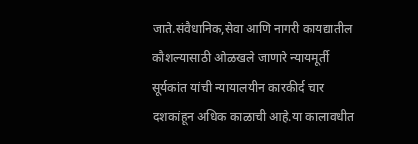जाते.संवैधानिक,सेवा आणि नागरी कायद्यातील कौशल्यासाठी ओळखले जाणारे न्यायमूर्ती सूर्यकांत यांची न्यायालयीन कारकीर्द चार दशकांहून अधिक काळाची आहे.या कालावधीत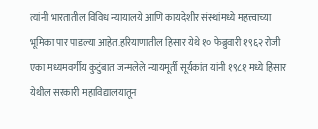त्यांनी भारतातील विविध न्यायालये आणि कायदेशीर संस्थांमध्ये महत्त्वाच्या भूमिका पार पाडल्या आहेत.हरियाणातील हिसार येथे १० फेब्रुवारी १९६२ रोजी एका मध्यमवर्गीय कुटुंबात जन्मलेले न्यायमूर्ती सूर्यकांत यांनी १९८१ मध्ये हिसार येथील सरकारी महाविद्यालयातून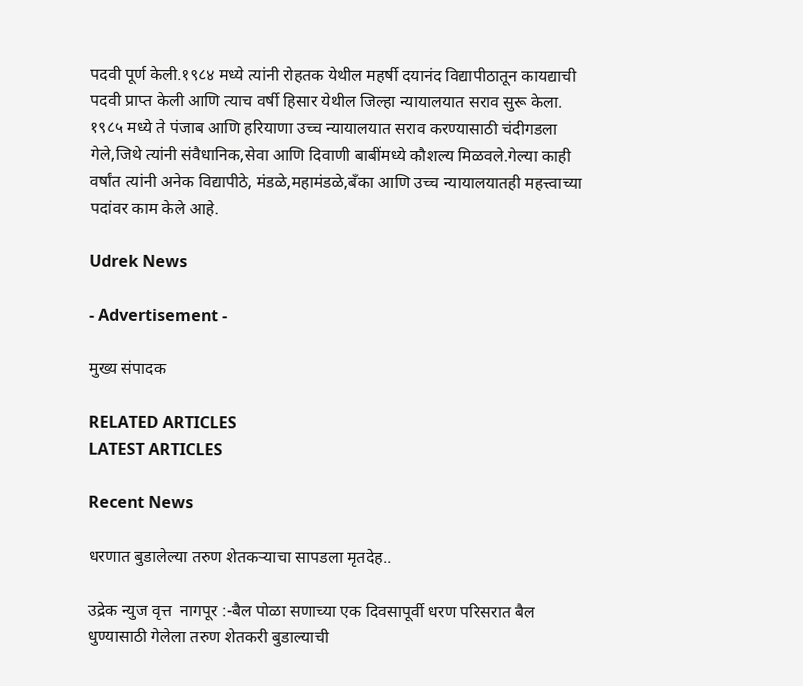पदवी पूर्ण केली.१९८४ मध्ये त्यांनी रोहतक येथील महर्षी दयानंद विद्यापीठातून कायद्याची पदवी प्राप्त केली आणि त्याच वर्षी हिसार येथील जिल्हा न्यायालयात सराव सुरू केला. १९८५ मध्ये ते पंजाब आणि हरियाणा उच्च न्यायालयात सराव करण्यासाठी चंदीगडला गेले,जिथे त्यांनी संवैधानिक,सेवा आणि दिवाणी बाबींमध्ये कौशल्य मिळवले.गेल्या काही वर्षांत त्यांनी अनेक विद्यापीठे, मंडळे,महामंडळे,बँका आणि उच्च न्यायालयातही महत्त्वाच्या पदांवर काम केले आहे.

Udrek News

- Advertisement -

मुख्य संपादक

RELATED ARTICLES
LATEST ARTICLES

Recent News

धरणात बुडालेल्या तरुण शेतकऱ्याचा सापडला मृतदेह..

उद्रेक न्युज वृत्त  नागपूर :-बैल पोळा सणाच्या एक दिवसापूर्वी धरण परिसरात बैल धुण्यासाठी गेलेला तरुण शेतकरी बुडाल्याची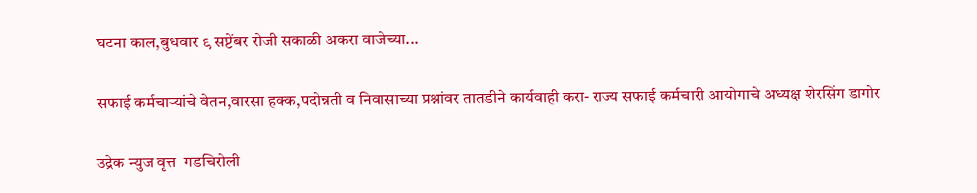घटना काल,बुधवार ९ सप्टेंबर रोजी सकाळी अकरा वाजेच्या...

सफाई कर्मचाऱ्यांचे वेतन,वारसा हक्क,पदोन्नती व निवासाच्या प्रश्नांवर तातडीने कार्यवाही करा- राज्य सफाई कर्मचारी आयोगाचे अध्यक्ष शेरसिंग डागोर

उद्रेक न्युज वृत्त  गडचिरोली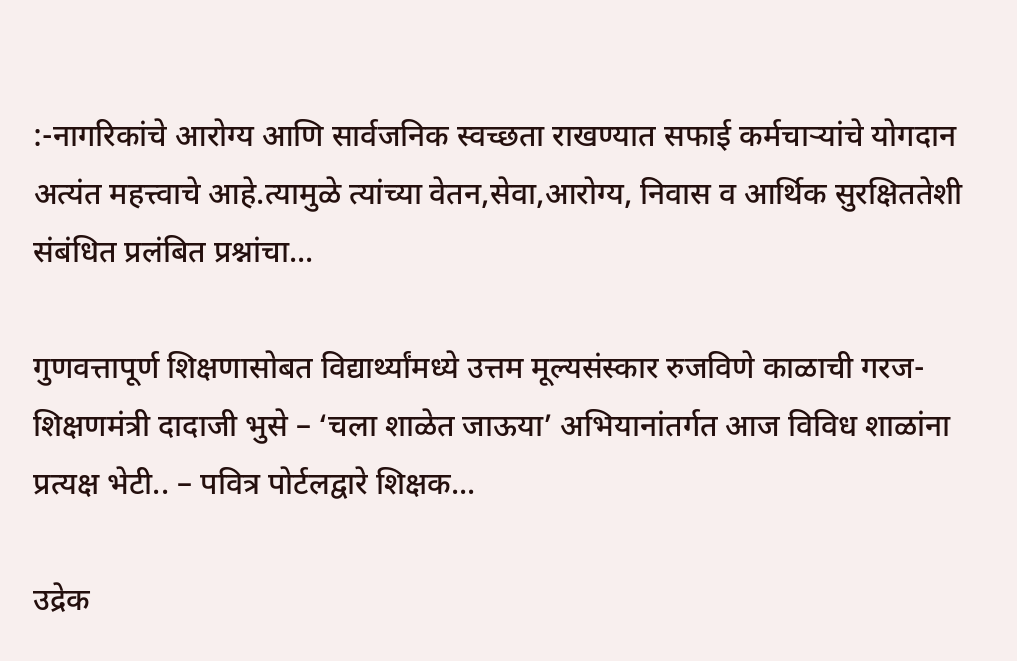:-नागरिकांचे आरोग्य आणि सार्वजनिक स्वच्छता राखण्यात सफाई कर्मचाऱ्यांचे योगदान अत्यंत महत्त्वाचे आहे.त्यामुळे त्यांच्या वेतन,सेवा,आरोग्य, निवास व आर्थिक सुरक्षिततेशी संबंधित प्रलंबित प्रश्नांचा...

गुणवत्तापूर्ण शिक्षणासोबत विद्यार्थ्यांमध्ये उत्तम मूल्यसंस्कार रुजविणे काळाची गरज-शिक्षणमंत्री दादाजी भुसे – ‘चला शाळेत जाऊया’ अभियानांतर्गत आज विविध शाळांना प्रत्यक्ष भेटी.. – पवित्र पोर्टलद्वारे शिक्षक...

उद्रेक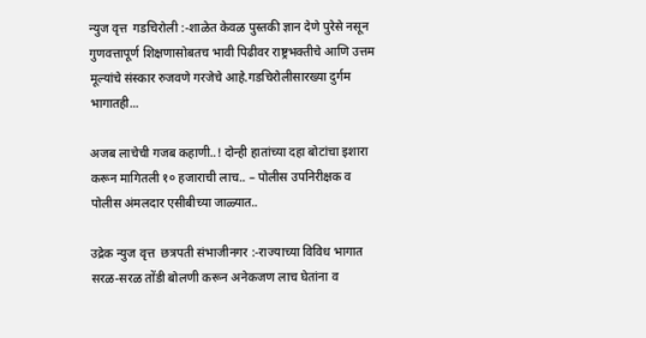न्युज वृत्त  गडचिरोली :-शाळेत केवळ पुस्तकी ज्ञान देणे पुरेसे नसून गुणवत्तापूर्ण शिक्षणासोबतच भावी पिढीवर राष्ट्रभक्तीचे आणि उत्तम मूल्यांचे संस्कार रुजवणे गरजेचे आहे.गडचिरोलीसारख्या दुर्गम भागातही...

अजब लाचेची गजब कहाणी..! दोन्ही हातांच्या दहा बोटांचा इशारा करून मागितली १० हजाराची लाच.. – पोलीस उपनिरीक्षक व पोलीस अंमलदार एसीबीच्या जाळ्यात..

उद्रेक न्युज वृत्त  छत्रपती संभाजीनगर :-राज्याच्या विविध भागात सरळ-सरळ तोंडी बोलणी करून अनेकजण लाच घेतांना व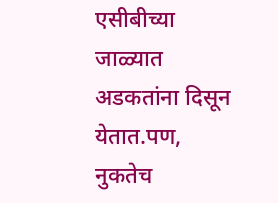एसीबीच्या जाळ्यात अडकतांना दिसून येतात.पण, नुकतेच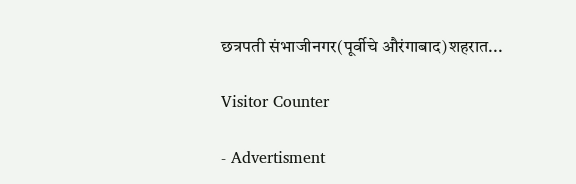छत्रपती संभाजीनगर(पूर्वीचे औरंगाबाद)शहरात...

Visitor Counter

- Advertisment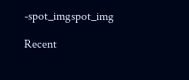-spot_imgspot_img

Recent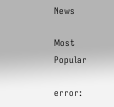News

Most Popular

error: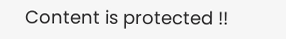Content is protected !!